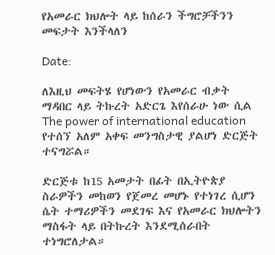የአመራር ክህሎት ላይ ከሰራን ችግሮቻችንን መፍታት እንችላለን

Date:

ለእዚህ መፍትሄ የሆነውን የአመራር ብቃት ማዳበር ላይ ትኩረት አድርጌ እየሰራሁ ነው ሲል The power of international education የተሰኘ አለም አቀፍ መንግስታዊ ያልሆነ ድርጅት ተናግሯል።

ድርጅቱ ከ15 አመታት በፊት በኢትዮጵያ ስራዎችን መከወን የጀመረ መሆኑ የተነገረ ሲሆን ሴት ተማሪዎችን መደገፍ እና የአመራር ክህሎትን ማስፋት ላይ በትኩረት እንደሚሰራበት ተነግሮለታል።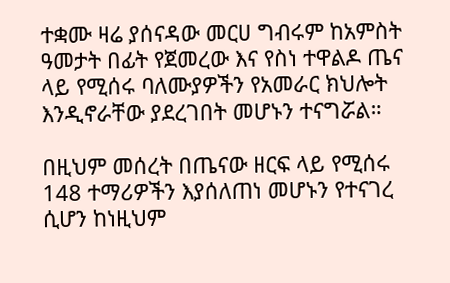ተቋሙ ዛሬ ያሰናዳው መርሀ ግብሩም ከአምስት ዓመታት በፊት የጀመረው እና የስነ ተዋልዶ ጤና ላይ የሚሰሩ ባለሙያዎችን የአመራር ክህሎት እንዲኖራቸው ያደረገበት መሆኑን ተናግሯል።

በዚህም መሰረት በጤናው ዘርፍ ላይ የሚሰሩ 148 ተማሪዎችን እያሰለጠነ መሆኑን የተናገረ ሲሆን ከነዚህም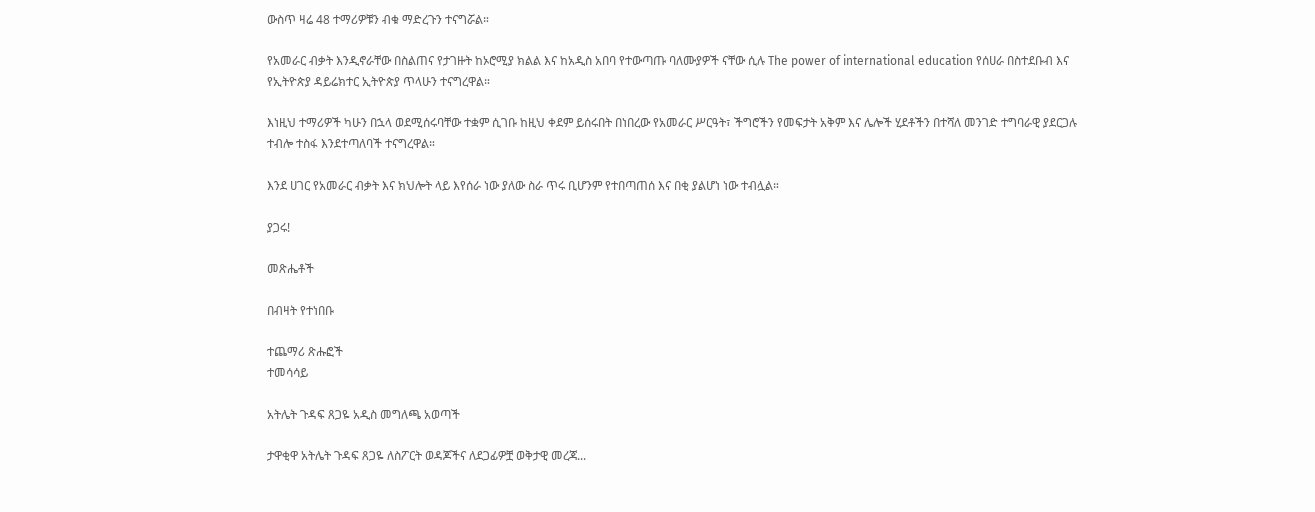ውስጥ ዛሬ 48 ተማሪዎቹን ብቁ ማድረጉን ተናግሯል።

የአመራር ብቃት እንዲኖራቸው በስልጠና የታገዙት ከኦሮሚያ ክልል እና ከአዲስ አበባ የተውጣጡ ባለሙያዎች ናቸው ሲሉ The power of international education የሰሀራ በስተደቡብ እና የኢትዮጵያ ዳይሬክተር ኢትዮጵያ ጥላሁን ተናግረዋል።

እነዚህ ተማሪዎች ካሁን በኋላ ወደሚሰሩባቸው ተቋም ሲገቡ ከዚህ ቀደም ይሰሩበት በነበረው የአመራር ሥርዓት፣ ችግሮችን የመፍታት አቅም እና ሌሎች ሂደቶችን በተሻለ መንገድ ተግባራዊ ያደርጋሉ ተብሎ ተስፋ እንደተጣለባች ተናግረዋል።

እንደ ሀገር የአመራር ብቃት እና ክህሎት ላይ እየሰራ ነው ያለው ስራ ጥሩ ቢሆንም የተበጣጠሰ እና በቂ ያልሆነ ነው ተብሏል።

ያጋሩ!

መጽሔቶች

በብዛት የተነበቡ

ተጨማሪ ጽሑፎች
ተመሳሳይ

አትሌት ጉዳፍ ጸጋዬ አዲስ መግለጫ አወጣች

ታዋቂዋ አትሌት ጉዳፍ ጸጋዬ ለስፖርት ወዳጆችና ለደጋፊዎቿ ወቅታዊ መረጃ...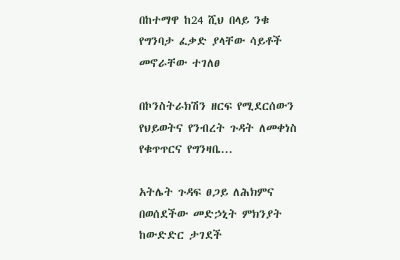በከተማዋ ከ24 ሺህ በላይ ንቁ የግንባታ ፈቃድ ያላቸው ሳይቶች መኖራቸው ተገለፀ

በኮንስትራክሽን ዘርፍ የሚደርሰውን የህይወትና የንብረት ጉዳት ለመቀነስ የቁጥጥርና የግንዛቤ...

አትሌት ጉዳፍ ፀጋይ ለሕክምና በወሰደችው መድኃኒት ምክንያት ከውድድር ታገደች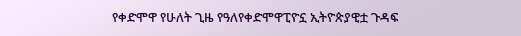የቀድሞዋ የሁለት ጊዜ የዓለየቀድሞዋፒዮኗ ኢትዮጵያዊቷ ጉዳፍ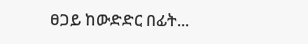ፀጋይ ከውድድር በፊት...